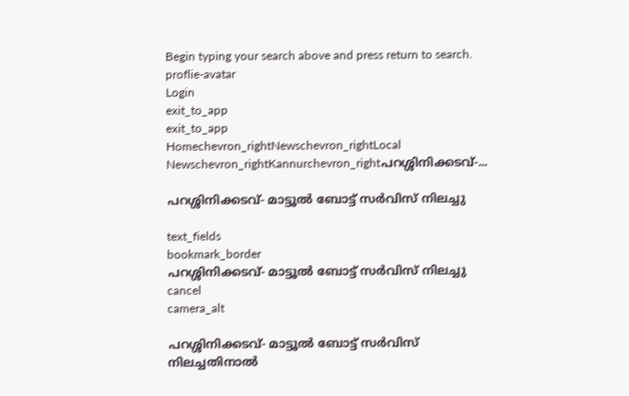Begin typing your search above and press return to search.
proflie-avatar
Login
exit_to_app
exit_to_app
Homechevron_rightNewschevron_rightLocal Newschevron_rightKannurchevron_rightപറശ്ശിനിക്കടവ്-...

പറശ്ശിനിക്കടവ്- മാട്ടൂൽ ബോട്ട് സർവിസ് നിലച്ചു

text_fields
bookmark_border
പറശ്ശിനിക്കടവ്- മാട്ടൂൽ ബോട്ട് സർവിസ് നിലച്ചു
cancel
camera_alt

പറശ്ശിനിക്കടവ്- മാട്ടൂൽ ബോട്ട് സർവിസ് നിലച്ചതിനാല്‍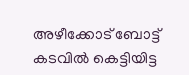അഴീക്കോട്‌ ബോട്ട് കടവിൽ കെട്ടിയിട്ട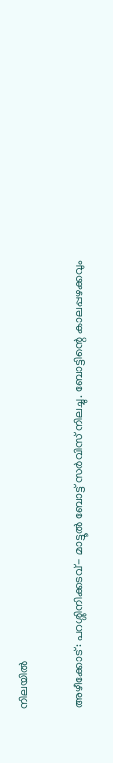നിലയില്‍

അഴീക്കോട്: പറശ്ശിനിക്കടവ്- മാട്ടൂൽ ബോട്ട് സർവിസ് നിലച്ചു. ബോട്ടിന്റെ കാലപ്പഴക്കവും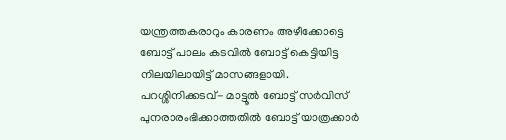യന്ത്രത്തകരാറും കാരണം അഴീക്കോട്ടെ ബോട്ട് പാലം കടവിൽ ബോട്ട് കെട്ടിയിട്ട നിലയിലായിട്ട് മാസങ്ങളായി. പറശ്ശിനിക്കടവ്- മാട്ടൂൽ ബോട്ട് സർവിസ് പുനരാരംഭിക്കാത്തതിൽ ബോട്ട് യാത്രക്കാർ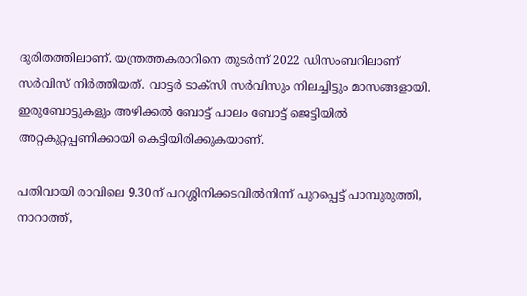ദുരിതത്തിലാണ്. യന്ത്രത്തകരാറിനെ തുടർന്ന് 2022 ഡിസംബറിലാണ് സർവിസ് നിർത്തിയത്. വാട്ടർ ടാക്സി സർവിസും നിലച്ചിട്ടും മാസങ്ങളായി. ഇരുബോട്ടുകളും അഴിക്കൽ ബോട്ട് പാലം ബോട്ട് ജെട്ടിയിൽ അറ്റകുറ്റപ്പണിക്കായി കെട്ടിയിരിക്കുകയാണ്.

പതിവായി രാവിലെ 9.30ന് പറശ്ശിനിക്കടവിൽനിന്ന് പുറപ്പെട്ട് പാമ്പുരുത്തി, നാറാത്ത്,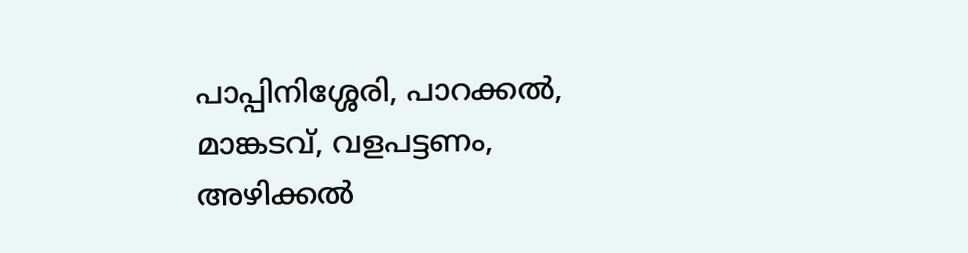പാപ്പിനിശ്ശേരി, പാറക്കൽ, മാങ്കടവ്, വളപട്ടണം, അഴിക്കൽ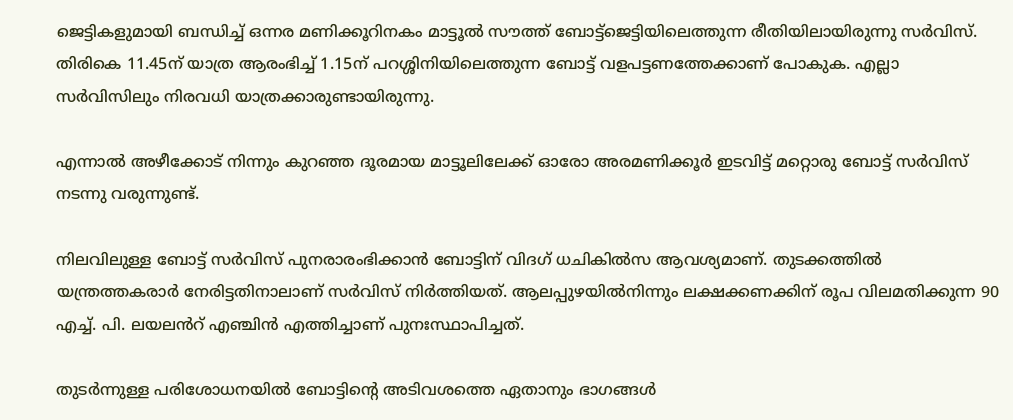ജെട്ടികളുമായി ബന്ധിച്ച് ഒന്നര മണിക്കൂറിനകം മാട്ടൂൽ സൗത്ത് ബോട്ട്ജെട്ടിയിലെത്തുന്ന രീതിയിലായിരുന്നു സർവിസ്. തിരികെ 11.45ന് യാത്ര ആരംഭിച്ച് 1.15ന് പറശ്ശിനിയിലെത്തുന്ന ബോട്ട് വളപട്ടണത്തേക്കാണ് പോകുക. എല്ലാ സർവിസിലും നിരവധി യാത്രക്കാരുണ്ടായിരുന്നു.

എന്നാൽ അഴീക്കോട് നിന്നും കുറഞ്ഞ ദൂരമായ മാട്ടൂലിലേക്ക് ഓരോ അരമണിക്കൂർ ഇടവിട്ട്‌ മറ്റൊരു ബോട്ട് സർവിസ് നടന്നു വരുന്നുണ്ട്.

നിലവിലുള്ള ബോട്ട് സർവിസ് പുനരാരംഭിക്കാൻ ബോട്ടിന് വിദഗ് ധചികിൽസ ആവശ്യമാണ്. തുടക്കത്തിൽ യന്ത്രത്തകരാർ നേരിട്ടതിനാലാണ് സർവിസ് നിർത്തിയത്. ആലപ്പുഴയിൽനിന്നും ലക്ഷക്കണക്കിന് രൂപ വിലമതിക്കുന്ന 90 എച്ച്. പി. ലയലൻറ് എഞ്ചിൻ എത്തിച്ചാണ് പുനഃസ്ഥാപിച്ചത്.

തുടർന്നുള്ള പരിശോധനയിൽ ബോട്ടിന്റെ അടിവശത്തെ ഏതാനും ഭാഗങ്ങൾ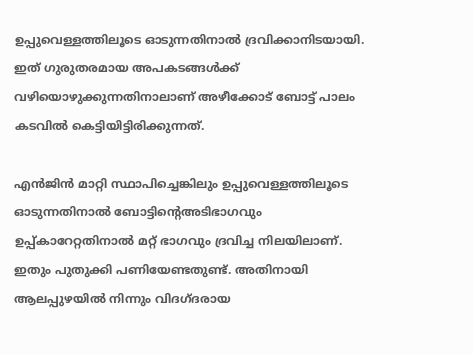ഉപ്പുവെള്ളത്തിലൂടെ ഓടുന്നതിനാൽ ദ്രവിക്കാനിടയായി. ഇത് ഗുരുതരമായ അപകടങ്ങൾക്ക് വഴിയൊഴുക്കുന്നതിനാലാണ് അഴീക്കോട് ബോട്ട് പാലം കടവിൽ കെട്ടിയിട്ടിരിക്കുന്നത്.

എൻജിൻ മാറ്റി സ്ഥാപിച്ചെങ്കിലും ഉപ്പുവെള്ളത്തിലൂടെ ഓടുന്നതിനാൽ ബോട്ടിന്റെഅടിഭാഗവും ഉപ്പ്കാറേറ്റതിനാൽ മറ്റ് ഭാഗവും ദ്രവിച്ച നിലയിലാണ്. ഇതും പുതുക്കി പണിയേണ്ടതുണ്ട്. അതിനായി ആലപ്പുഴയിൽ നിന്നും വിദഗ്ദരായ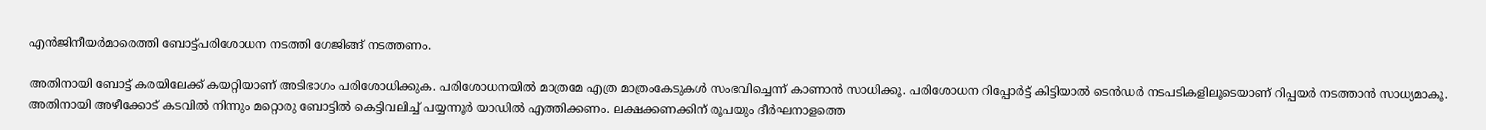എൻജിനീയർമാരെത്തി ബോട്ട്പരിശോധന നടത്തി ഗേജിങ്ങ് നടത്തണം.

അതിനായി ബോട്ട് കരയിലേക്ക് കയറ്റിയാണ് അടിഭാഗം പരിശോധിക്കുക. പരിശോധനയിൽ മാത്രമേ എത്ര മാത്രംകേടുകൾ സംഭവിച്ചെന്ന് കാണാൻ സാധിക്കൂ. പരിശോധന റിപ്പോർട്ട് കിട്ടിയാൽ ടെൻഡർ നടപടികളിലൂടെയാണ് റിപ്പയർ നടത്താൻ സാധ്യമാകൂ. അതിനായി അഴീക്കോട് കടവിൽ നിന്നും മറ്റൊരു ബോട്ടിൽ കെട്ടിവലിച്ച് പയ്യന്നൂർ യാഡിൽ എത്തിക്കണം. ലക്ഷക്കണക്കിന് രൂപയും ദീർഘനാളത്തെ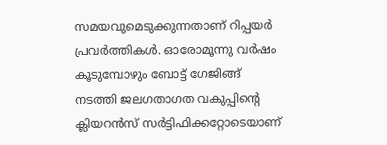സമയവുമെടുക്കുന്നതാണ് റിപ്പയർ പ്രവർത്തികൾ. ഓരോമൂന്നു വർഷം കൂടുമ്പോഴും ബോട്ട് ഗേജിങ്ങ് നടത്തി ജലഗതാഗത വകുപ്പിന്റെ ക്ലിയറൻസ് സർട്ടിഫിക്കറ്റോടെയാണ്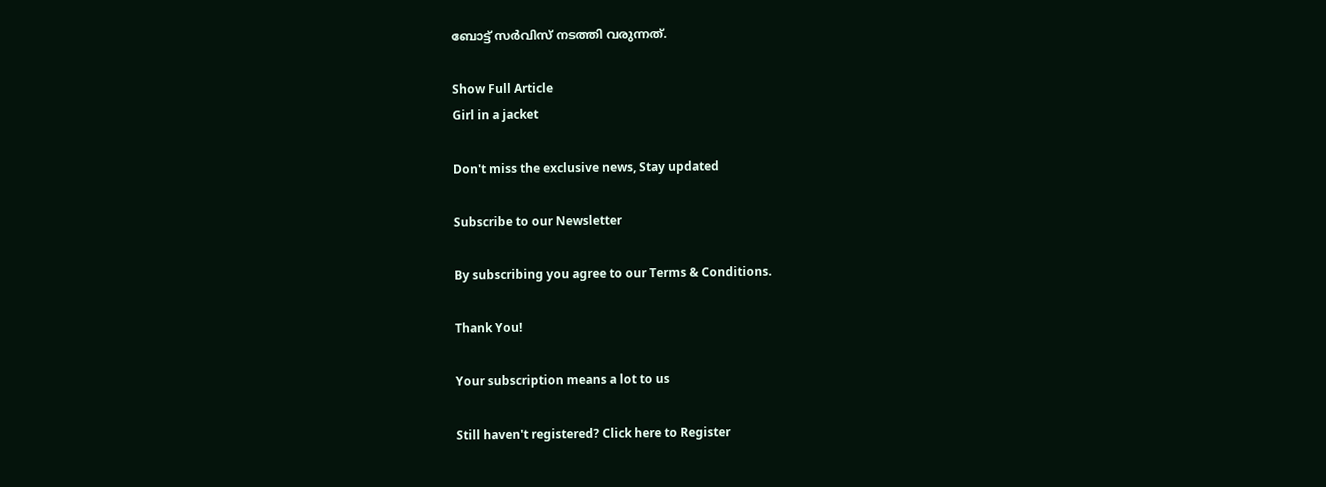ബോട്ട് സർവിസ് നടത്തി വരുന്നത്.

Show Full Article
Girl in a jacket

Don't miss the exclusive news, Stay updated

Subscribe to our Newsletter

By subscribing you agree to our Terms & Conditions.

Thank You!

Your subscription means a lot to us

Still haven't registered? Click here to Register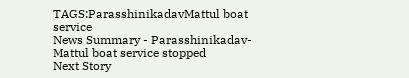TAGS:ParasshinikadavMattul boat service
News Summary - Parasshinikadav- Mattul boat service stopped
Next Story